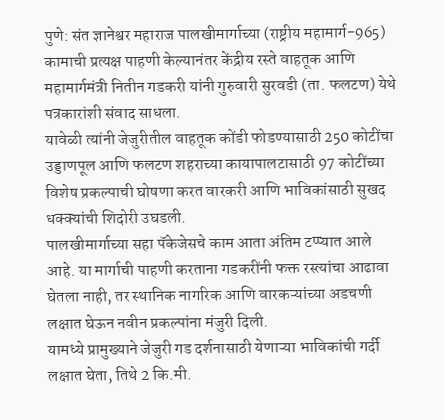पुणे: संत ज्ञानेश्वर महाराज पालखीमार्गाच्या (राष्ट्रीय महामार्ग-965) कामाची प्रत्यक्ष पाहणी केल्यानंतर केंद्रीय रस्ते वाहतूक आणि महामार्गमंत्री नितीन गडकरी यांनी गुरुवारी सुरवडी (ता. फलटण) येथे पत्रकारांशी संवाद साधला.
यावेळी त्यांनी जेजुरीतील वाहतूक कोंडी फोडण्यासाठी 250 कोटींचा उड्डाणपूल आणि फलटण शहराच्या कायापालटासाठी 97 कोटींच्या विशेष प्रकल्पाची घोषणा करत वारकरी आणि भाविकांसाठी सुखद धक्क्यांची शिदोरी उघडली.
पालखीमार्गाच्या सहा पॅकेजेसचे काम आता अंतिम टप्प्यात आले आहे. या मार्गाची पाहणी करताना गडकरींनी फक्त रस्त्यांचा आढावा घेतला नाही, तर स्थानिक नागरिक आणि वारकऱ्यांच्या अडचणी लक्षात घेऊन नवीन प्रकल्पांना मंजुरी दिली.
यामध्ये प्रामुख्याने जेजुरी गड दर्शनासाठी येणाऱ्या भाविकांची गर्दी लक्षात घेता, तिथे 2 कि.मी.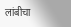लांबीचा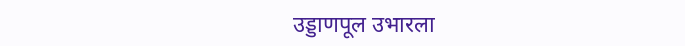उड्डाणपूल उभारला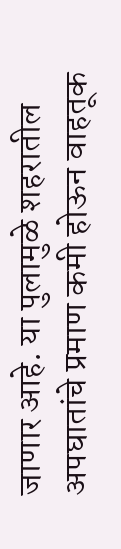जाणार आहे. या पुलामुळे शहरातील अपघातांचे प्रमाण कमी होऊन वाहतूक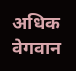अधिक वेगवान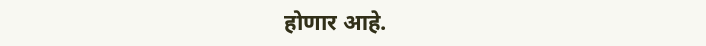होणार आहे.